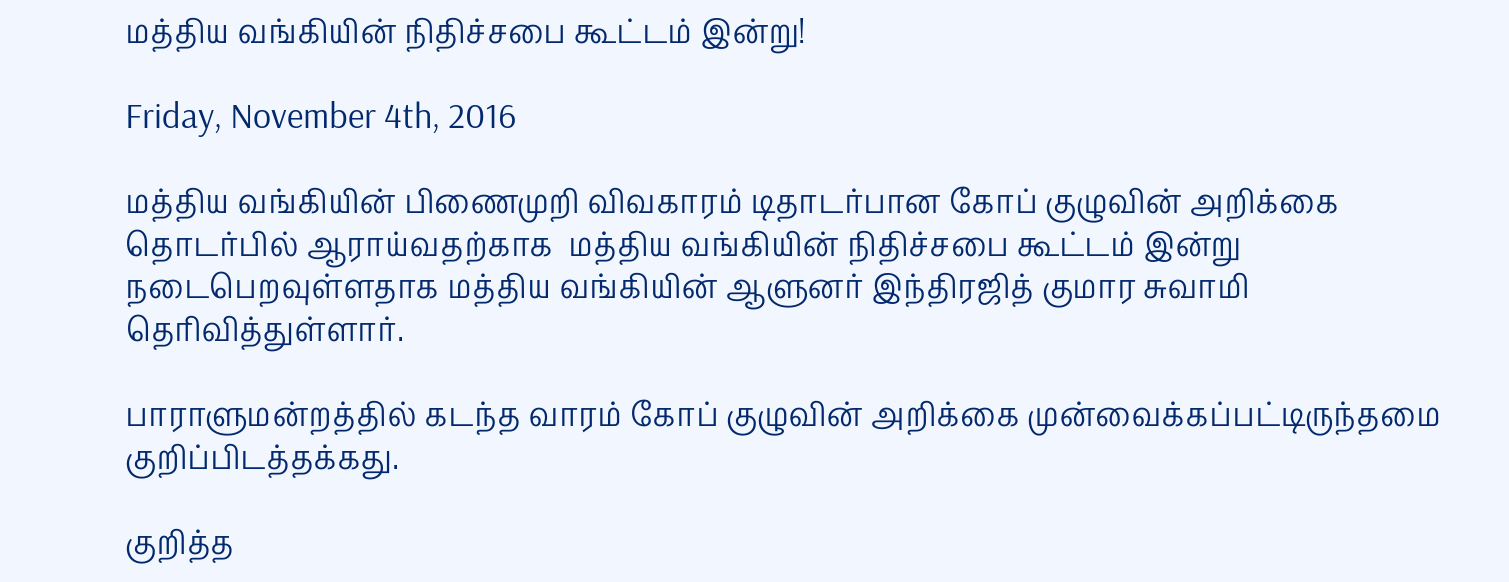மத்திய வங்கியின் நிதிச்சபை கூட்டம் இன்று!

Friday, November 4th, 2016

மத்திய வங்கியின் பிணைமுறி விவகாரம் டிதாடர்பான கோப் குழுவின் அறிக்கை தொடர்பில் ஆராய்வதற்காக  மத்திய வங்கியின் நிதிச்சபை கூட்டம் இன்று நடைபெறவுள்ளதாக மத்திய வங்கியின் ஆளுனர் இந்திரஜித் குமார சுவாமி தெரிவித்துள்ளார்.

பாராளுமன்றத்தில் கடந்த வாரம் கோப் குழுவின் அறிக்கை முன்வைக்கப்பட்டிருந்தமை குறிப்பிடத்தக்கது.

குறித்த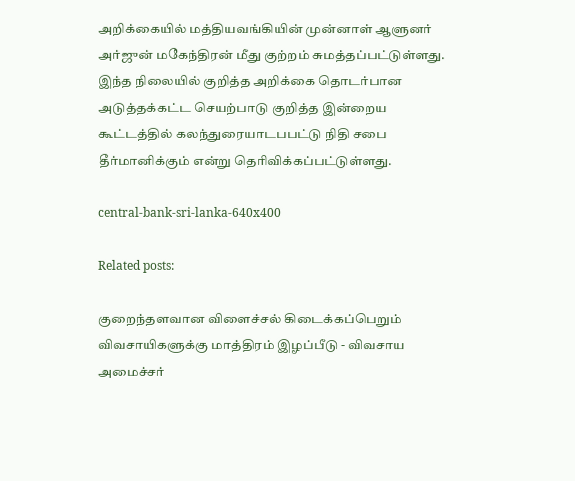அறிக்கையில் மத்தியவங்கியின் முன்னாள் ஆளுனர் அர்ஜுன் மகேந்திரன் மீது குற்றம் சுமத்தப்பட்டுள்ளது. இந்த நிலையில் குறித்த அறிக்கை தொடர்பான அடுத்தக்கட்ட செயற்பாடு குறித்த இன்றைய கூட்டத்தில் கலந்துரையாடபபட்டு நிதி சபை தீர்மானிக்கும் என்று தெரிவிக்கப்பட்டுள்ளது.

central-bank-sri-lanka-640x400

Related posts:

குறைந்தளவான விளைச்சல் கிடைக்கப்பெறும் விவசாயிகளுக்கு மாத்திரம் இழப்பீடு - விவசாய அமைச்சர்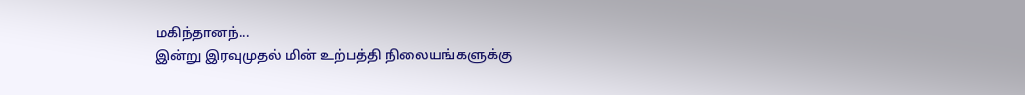மகிந்தானந்...
இன்று இரவுமுதல் மின் உற்பத்தி நிலையங்களுக்கு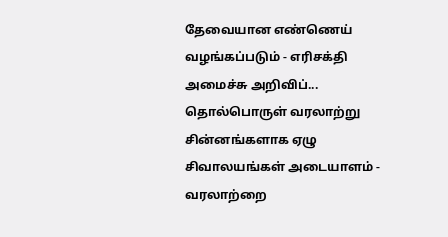தேவையான எண்ணெய் வழங்கப்படும் - எரிசக்தி அமைச்சு அறிவிப்...
தொல்பொருள் வரலாற்று சின்னங்களாக ஏழு சிவாலயங்கள் அடையாளம் - வரலாற்றை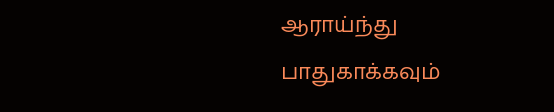ஆராய்ந்து பாதுகாக்கவும்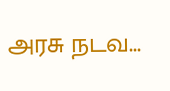அரசு நடவ...